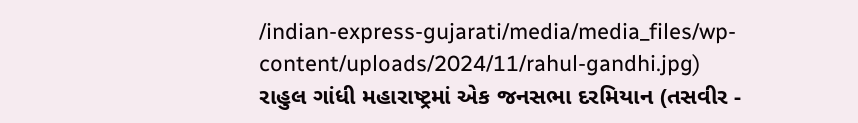/indian-express-gujarati/media/media_files/wp-content/uploads/2024/11/rahul-gandhi.jpg)
રાહુલ ગાંધી મહારાષ્ટ્રમાં એક જનસભા દરમિયાન (તસવીર -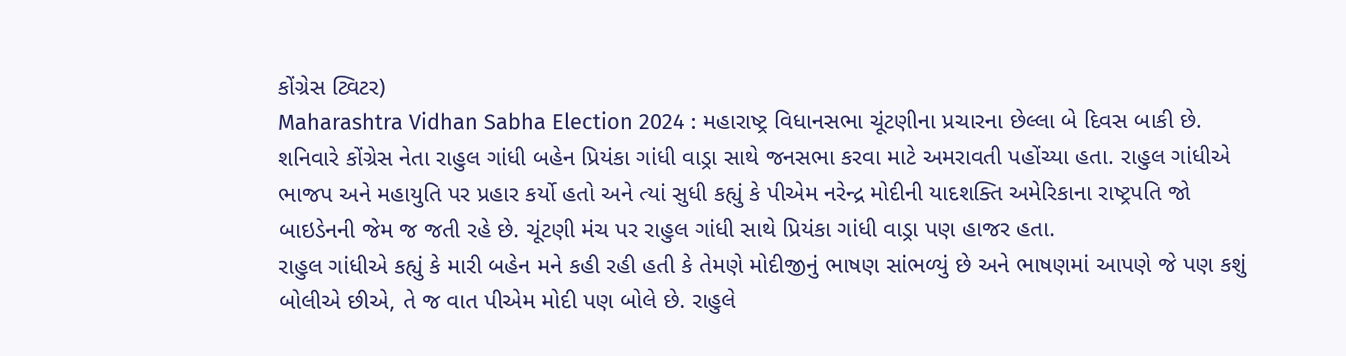કોંગ્રેસ ટ્વિટર)
Maharashtra Vidhan Sabha Election 2024 : મહારાષ્ટ્ર વિધાનસભા ચૂંટણીના પ્રચારના છેલ્લા બે દિવસ બાકી છે. શનિવારે કોંગ્રેસ નેતા રાહુલ ગાંધી બહેન પ્રિયંકા ગાંધી વાડ્રા સાથે જનસભા કરવા માટે અમરાવતી પહોંચ્યા હતા. રાહુલ ગાંધીએ ભાજપ અને મહાયુતિ પર પ્રહાર કર્યો હતો અને ત્યાં સુધી કહ્યું કે પીએમ નરેન્દ્ર મોદીની યાદશક્તિ અમેરિકાના રાષ્ટ્રપતિ જો બાઇડેનની જેમ જ જતી રહે છે. ચૂંટણી મંચ પર રાહુલ ગાંધી સાથે પ્રિયંકા ગાંધી વાડ્રા પણ હાજર હતા.
રાહુલ ગાંધીએ કહ્યું કે મારી બહેન મને કહી રહી હતી કે તેમણે મોદીજીનું ભાષણ સાંભળ્યું છે અને ભાષણમાં આપણે જે પણ કશું બોલીએ છીએ, તે જ વાત પીએમ મોદી પણ બોલે છે. રાહુલે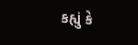કહ્યું કે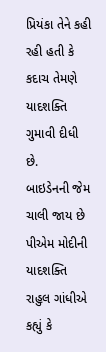પ્રિયંકા તેને કહી રહી હતી કે કદાચ તેમણે યાદશક્તિ ગુમાવી દીધી છે.
બાઇડેનની જેમ ચાલી જાય છે પીએમ મોદીની યાદશક્તિ
રાહુલ ગાંધીએ કહ્યું કે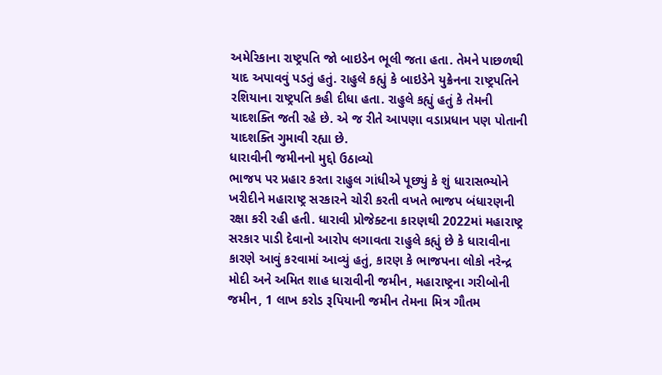અમેરિકાના રાષ્ટ્રપતિ જો બાઇડેન ભૂલી જતા હતા. તેમને પાછળથી યાદ અપાવવું પડતું હતું. રાહુલે કહ્યું કે બાઇડેને યુક્રેનના રાષ્ટ્રપતિને રશિયાના રાષ્ટ્રપતિ કહી દીધા હતા. રાહુલે કહ્યું હતું કે તેમની યાદશક્તિ જતી રહે છે. એ જ રીતે આપણા વડાપ્રધાન પણ પોતાની યાદશક્તિ ગુમાવી રહ્યા છે.
ધારાવીની જમીનનો મુદ્દો ઉઠાવ્યો
ભાજપ પર પ્રહાર કરતા રાહુલ ગાંધીએ પૂછ્યું કે શું ધારાસભ્યોને ખરીદીને મહારાષ્ટ્ર સરકારને ચોરી કરતી વખતે ભાજપ બંધારણની રક્ષા કરી રહી હતી. ધારાવી પ્રોજેક્ટના કારણથી 2022માં મહારાષ્ટ્ર સરકાર પાડી દેવાનો આરોપ લગાવતા રાહુલે કહ્યું છે કે ધારાવીના કારણે આવું કરવામાં આવ્યું હતું, કારણ કે ભાજપના લોકો નરેન્દ્ર મોદી અને અમિત શાહ ધારાવીની જમીન, મહારાષ્ટ્રના ગરીબોની જમીન, 1 લાખ કરોડ રૂપિયાની જમીન તેમના મિત્ર ગૌતમ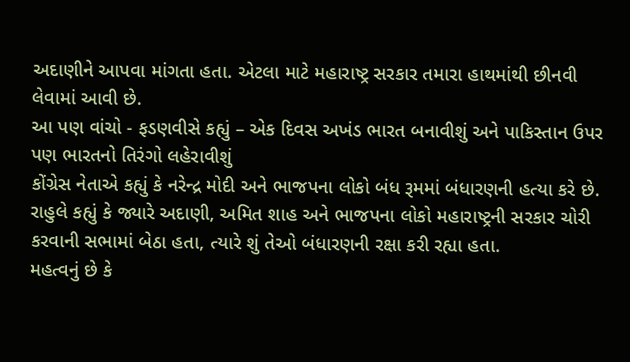અદાણીને આપવા માંગતા હતા. એટલા માટે મહારાષ્ટ્ર સરકાર તમારા હાથમાંથી છીનવી લેવામાં આવી છે.
આ પણ વાંચો - ફડણવીસે કહ્યું – એક દિવસ અખંડ ભારત બનાવીશું અને પાકિસ્તાન ઉપર પણ ભારતનો તિરંગો લહેરાવીશું
કોંગ્રેસ નેતાએ કહ્યું કે નરેન્દ્ર મોદી અને ભાજપના લોકો બંધ રૂમમાં બંધારણની હત્યા કરે છે. રાહુલે કહ્યું કે જ્યારે અદાણી, અમિત શાહ અને ભાજપના લોકો મહારાષ્ટ્રની સરકાર ચોરી કરવાની સભામાં બેઠા હતા, ત્યારે શું તેઓ બંધારણની રક્ષા કરી રહ્યા હતા.
મહત્વનું છે કે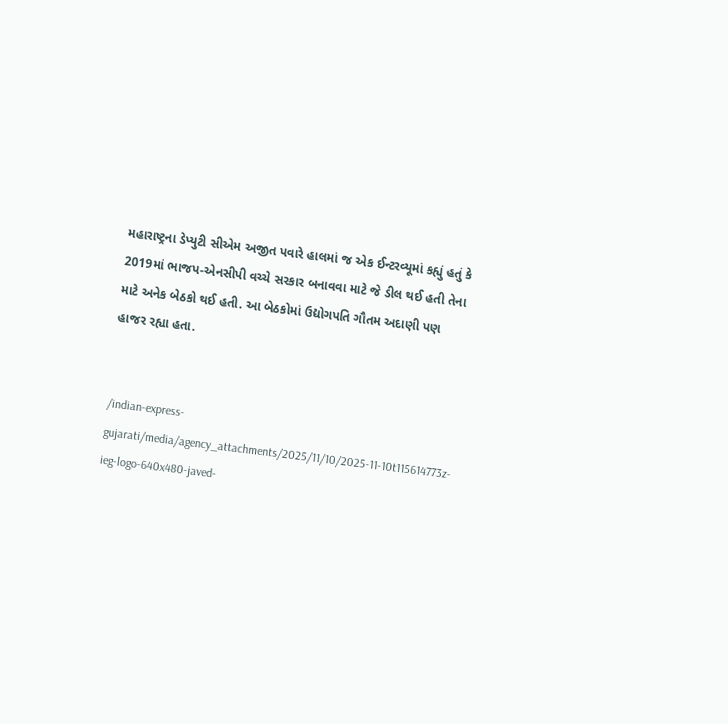મહારાષ્ટ્રના ડેપ્યુટી સીએમ અજીત પવારે હાલમાં જ એક ઈન્ટરવ્યૂમાં કહ્યું હતું કે 2019માં ભાજપ-એનસીપી વચ્ચે સરકાર બનાવવા માટે જે ડીલ થઈ હતી તેના માટે અનેક બેઠકો થઈ હતી. આ બેઠકોમાં ઉદ્યોગપતિ ગૌતમ અદાણી પણ હાજર રહ્યા હતા.


/indian-express-gujarati/media/agency_attachments/2025/11/10/2025-11-10t115614773z-ieg-logo-640x480-javed-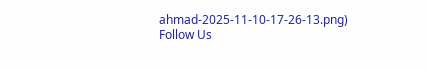ahmad-2025-11-10-17-26-13.png)
Follow Us